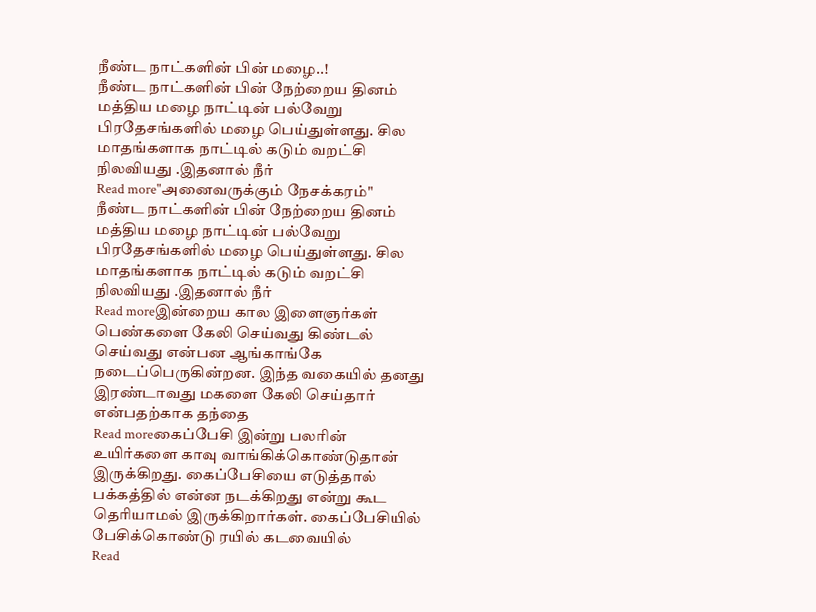நீண்ட நாட்களின் பின் மழை..!
நீண்ட நாட்களின் பின் நேற்றைய தினம் மத்திய மழை நாட்டின் பல்வேறு பிரதேசங்களில் மழை பெய்துள்ளது. சில மாதங்களாக நாட்டில் கடும் வறட்சி நிலவியது .இதனால் நீர்
Read more"அனைவருக்கும் நேசக்கரம்"
நீண்ட நாட்களின் பின் நேற்றைய தினம் மத்திய மழை நாட்டின் பல்வேறு பிரதேசங்களில் மழை பெய்துள்ளது. சில மாதங்களாக நாட்டில் கடும் வறட்சி நிலவியது .இதனால் நீர்
Read moreஇன்றைய கால இளைஞர்கள் பெண்களை கேலி செய்வது கிண்டல் செய்வது என்பன ஆங்காங்கே நடைப்பெருகின்றன. இந்த வகையில் தனது இரண்டாவது மகளை கேலி செய்தார் என்பதற்காக தந்தை
Read moreகைப்பேசி இன்று பலரின் உயிர்களை காவு வாங்கிக்கொண்டுதான் இருக்கிறது. கைப்பேசியை எடுத்தால் பக்கத்தில் என்ன நடக்கிறது என்று கூட தெரியாமல் இருக்கிறார்கள். கைப்பேசியில் பேசிக்கொண்டு ரயில் கடவையில்
Read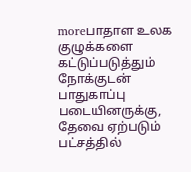moreபாதாள உலக குழுக்களை கட்டுப்படுத்தும் நோக்குடன் பாதுகாப்பு படையினருக்கு, தேவை ஏற்படும் பட்சத்தில்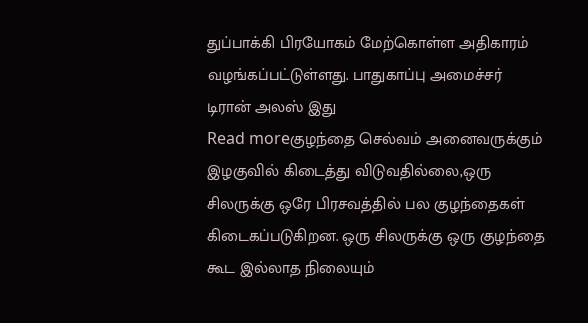துப்பாக்கி பிரயோகம் மேற்கொள்ள அதிகாரம் வழங்கப்பட்டுள்ளது. பாதுகாப்பு அமைச்சர் டிரான் அலஸ் இது
Read moreகுழந்தை செல்வம் அனைவருக்கும் இழகுவில் கிடைத்து விடுவதில்லை,ஒரு சிலருக்கு ஒரே பிரசவத்தில் பல குழந்தைகள் கிடைகப்படுகிறன. ஒரு சிலருக்கு ஒரு குழந்தை கூட இல்லாத நிலையும்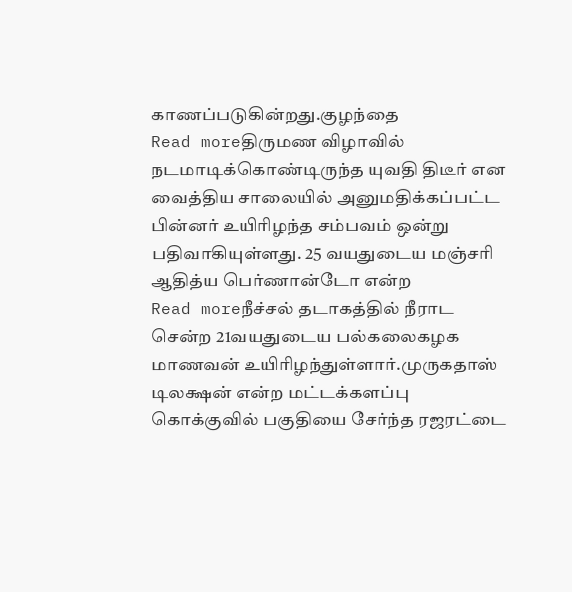காணப்படுகின்றது.குழந்தை
Read moreதிருமண விழாவில் நடமாடிக்கொண்டிருந்த யுவதி திடீர் என வைத்திய சாலையில் அனுமதிக்கப்பட்ட பின்னர் உயிரிழந்த சம்பவம் ஒன்று பதிவாகியுள்ளது. 25 வயதுடைய மஞ்சரி ஆதித்ய பெர்ணான்டோ என்ற
Read moreநீச்சல் தடாகத்தில் நீராட சென்ற 21வயதுடைய பல்கலைகழக மாணவன் உயிரிழந்துள்ளார்.முருகதாஸ் டிலக்ஷன் என்ற மட்டக்களப்பு கொக்குவில் பகுதியை சேர்ந்த ரஜரட்டை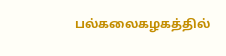பல்கலைகழகத்தில்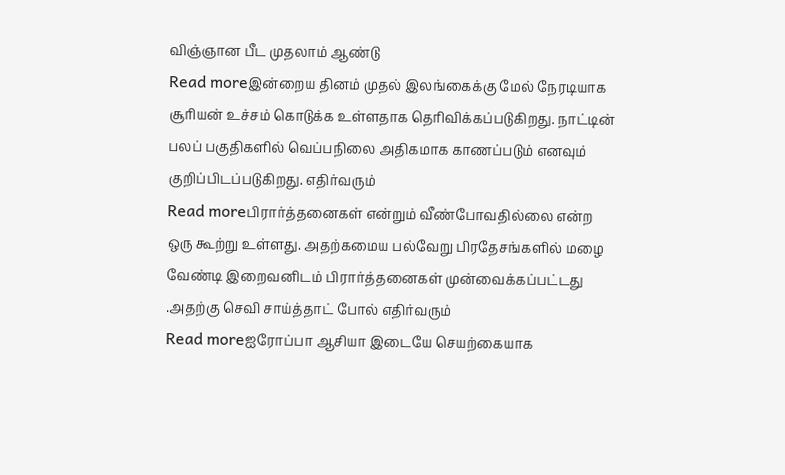விஞ்ஞான பீட முதலாம் ஆண்டு
Read moreஇன்றைய தினம் முதல் இலங்கைக்கு மேல் நேரடியாக சூரியன் உச்சம் கொடுக்க உள்ளதாக தெரிவிக்கப்படுகிறது. நாட்டின் பலப் பகுதிகளில் வெப்பநிலை அதிகமாக காணப்படும் எனவும் குறிப்பிடப்படுகிறது. எதிர்வரும்
Read moreபிரார்த்தனைகள் என்றும் வீண்போவதில்லை என்ற ஒரு கூற்று உள்ளது. அதற்கமைய பல்வேறு பிரதேசங்களில் மழை வேண்டி இறைவனிடம் பிரார்த்தனைகள் முன்வைக்கப்பட்டது .அதற்கு செவி சாய்த்தாட் போல் எதிர்வரும்
Read moreஐரோப்பா ஆசியா இடையே செயற்கையாக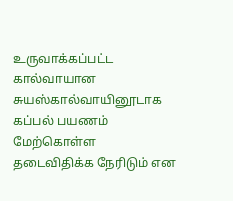உருவாக்கப்பட்ட கால்வாயான சுயஸ்கால்வாயினூடாக கப்பல் பயணம் மேற்கொள்ள தடைவிதிக்க நேரிடும் என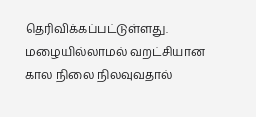தெரிவிக்கப்பட்டுள்ளது. மழையில்லாமல் வறட்சியான கால நிலை நிலவுவதால்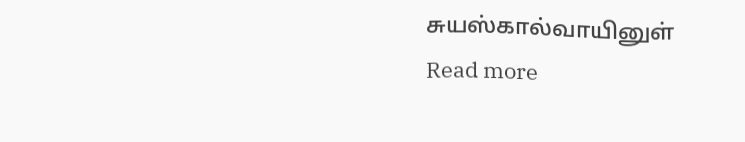சுயஸ்கால்வாயினுள்
Read more